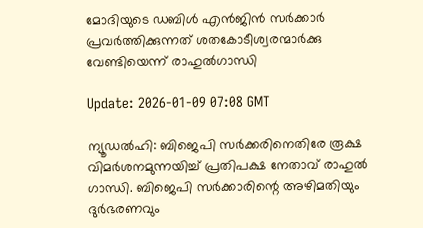മോദിയുടെ ഡബിള്‍ എന്‍ജിന്‍ സര്‍ക്കാര്‍ പ്രവര്‍ത്തിക്കുന്നത് ശതകോടീശ്വരന്മാര്‍ക്കു വേണ്ടിയെന്ന് രാഹുല്‍ഗാന്ധി

Update: 2026-01-09 07:08 GMT

ന്യൂഡല്‍ഹി: ബിജെപി സര്‍ക്കരിനെതിരേ രൂക്ഷ വിമര്‍ശനമുന്നയിച്ച് പ്രതിപക്ഷ നേതാവ് രാഹുല്‍ ഗാന്ധി. ബിജെപി സര്‍ക്കാരിന്റെ അഴിമതിയും ദുര്‍ഭരണവും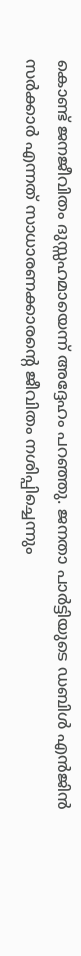കൊണ്ട് ജനജീവിതം ദുസ്സഹമായെന്ന് അദ്ദേഹം പറഞ്ഞു. ജനതാ പാര്‍ട്ടിയുടെ ഡബിള്‍ എന്‍ജിന്‍ സര്‍ക്കാര്‍ എന്നത് സാധാരണക്കാരന്റെ ജീവിതം നശിപ്പിച്ചെന്നും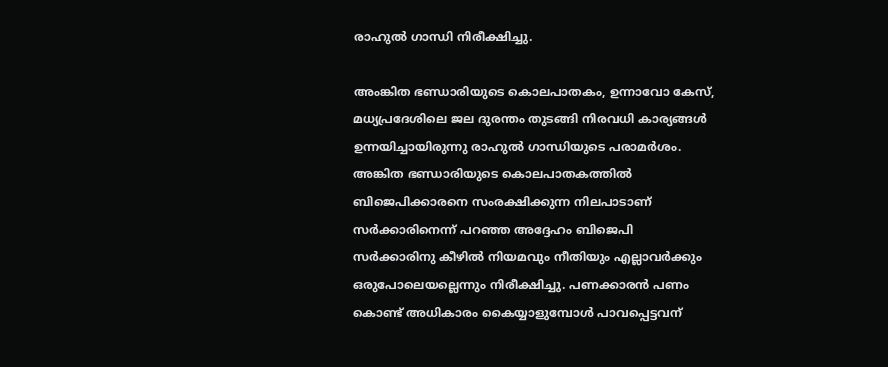രാഹുല്‍ ഗാന്ധി നിരീക്ഷിച്ചു.

അംങ്കിത ഭണ്ഡാരിയുടെ കൊലപാതകം, ഉന്നാവോ കേസ്, മധ്യപ്രദേശിലെ ജല ദുരന്തം തുടങ്ങി നിരവധി കാര്യങ്ങള്‍ ഉന്നയിച്ചായിരുന്നു രാഹുല്‍ ഗാന്ധിയുടെ പരാമര്‍ശം. അങ്കിത ഭണ്ഡാരിയുടെ കൊലപാതകത്തില്‍ ബിജെപിക്കാരനെ സംരക്ഷിക്കുന്ന നിലപാടാണ് സര്‍ക്കാരിനെന്ന് പറഞ്ഞ അദ്ദേഹം ബിജെപി സര്‍ക്കാരിനു കീഴില്‍ നിയമവും നീതിയും എല്ലാവര്‍ക്കും ഒരുപോലെയല്ലെന്നും നിരീക്ഷിച്ചു. പണക്കാരന്‍ പണം കൊണ്ട് അധികാരം കൈയ്യാളുമ്പോള്‍ പാവപ്പെട്ടവന്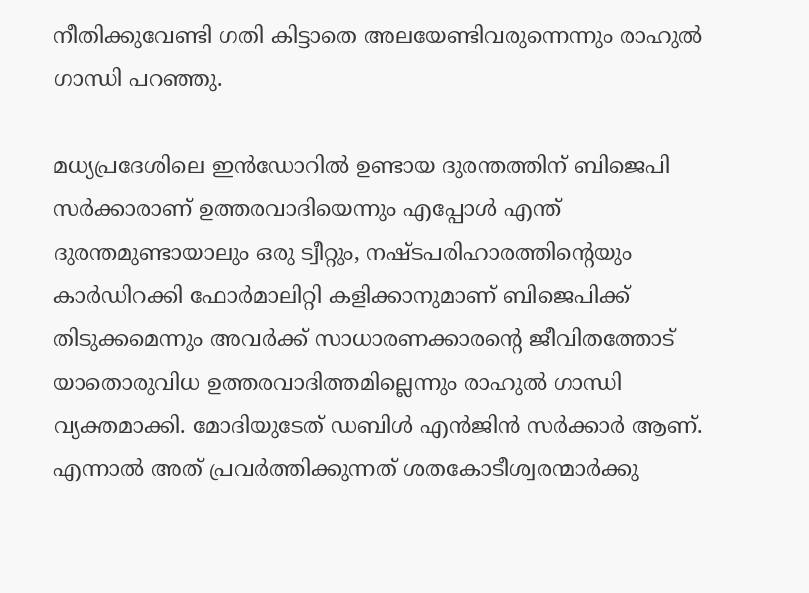നീതിക്കുവേണ്ടി ഗതി കിട്ടാതെ അലയേണ്ടിവരുന്നെന്നും രാഹുല്‍ ഗാന്ധി പറഞ്ഞു.

മധ്യപ്രദേശിലെ ഇന്‍ഡോറില്‍ ഉണ്ടായ ദുരന്തത്തിന് ബിജെപി സര്‍ക്കാരാണ് ഉത്തരവാദിയെന്നും എപ്പോള്‍ എന്ത് ദുരന്തമുണ്ടായാലും ഒരു ട്വീറ്റും, നഷ്ടപരിഹാരത്തിന്റെയും കാര്‍ഡിറക്കി ഫോര്‍മാലിറ്റി കളിക്കാനുമാണ് ബിജെപിക്ക് തിടുക്കമെന്നും അവര്‍ക്ക് സാധാരണക്കാരന്റെ ജീവിതത്തോട് യാതൊരുവിധ ഉത്തരവാദിത്തമില്ലെന്നും രാഹുല്‍ ഗാന്ധി വ്യക്തമാക്കി. മോദിയുടേത് ഡബിള്‍ എന്‍ജിന്‍ സര്‍ക്കാര്‍ ആണ്. എന്നാല്‍ അത് പ്രവര്‍ത്തിക്കുന്നത് ശതകോടീശ്വരന്മാര്‍ക്കു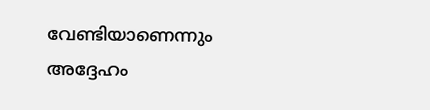വേണ്ടിയാണെന്നും അദ്ദേഹം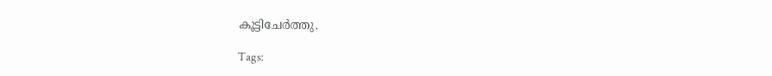കൂട്ടിചേര്‍ത്തു.

Tags: